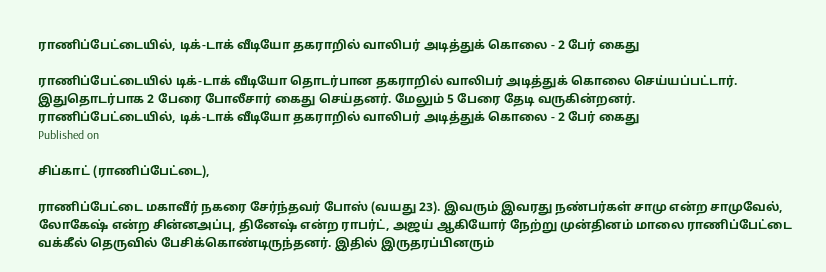ராணிப்பேட்டையில், டிக்-டாக் வீடியோ தகராறில் வாலிபர் அடித்துக் கொலை - 2 பேர் கைது

ராணிப்பேட்டையில் டிக்-டாக் வீடியோ தொடர்பான தகராறில் வாலிபர் அடித்துக் கொலை செய்யப்பட்டார். இதுதொடர்பாக 2 பேரை போலீசார் கைது செய்தனர். மேலும் 5 பேரை தேடி வருகின்றனர்.
ராணிப்பேட்டையில், டிக்-டாக் வீடியோ தகராறில் வாலிபர் அடித்துக் கொலை - 2 பேர் கைது
Published on

சிப்காட் (ராணிப்பேட்டை),

ராணிப்பேட்டை மகாவீர் நகரை சேர்ந்தவர் போஸ் (வயது 23). இவரும் இவரது நண்பர்கள் சாமு என்ற சாமுவேல், லோகேஷ் என்ற சின்னஅப்பு, தினேஷ் என்ற ராபர்ட், அஜய் ஆகியோர் நேற்று முன்தினம் மாலை ராணிப்பேட்டை வக்கீல் தெருவில் பேசிக்கொண்டிருந்தனர். இதில் இருதரப்பினரும்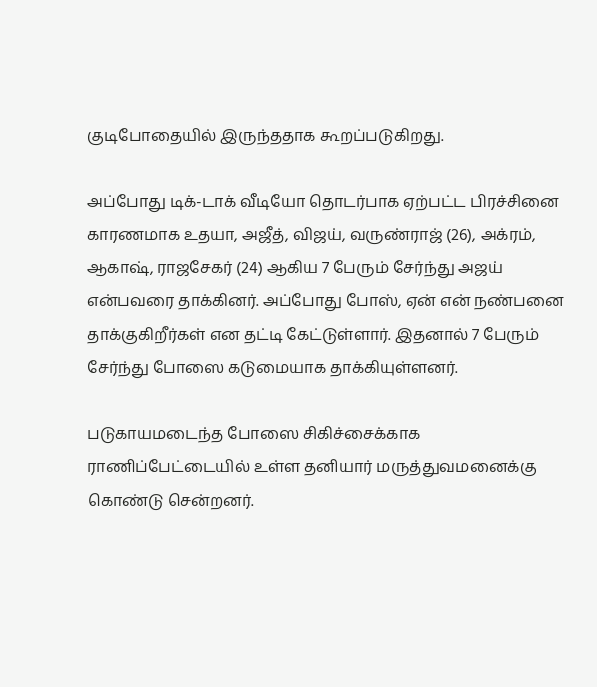குடிபோதையில் இருந்ததாக கூறப்படுகிறது.

அப்போது டிக்-டாக் வீடியோ தொடர்பாக ஏற்பட்ட பிரச்சினை காரணமாக உதயா, அஜீத், விஜய், வருண்ராஜ் (26), அக்ரம், ஆகாஷ், ராஜசேகர் (24) ஆகிய 7 பேரும் சேர்ந்து அஜய் என்பவரை தாக்கினர். அப்போது போஸ், ஏன் என் நண்பனை தாக்குகிறீர்கள் என தட்டி கேட்டுள்ளார். இதனால் 7 பேரும் சேர்ந்து போஸை கடுமையாக தாக்கியுள்ளனர்.

படுகாயமடைந்த போஸை சிகிச்சைக்காக ராணிப்பேட்டையில் உள்ள தனியார் மருத்துவமனைக்கு கொண்டு சென்றனர்.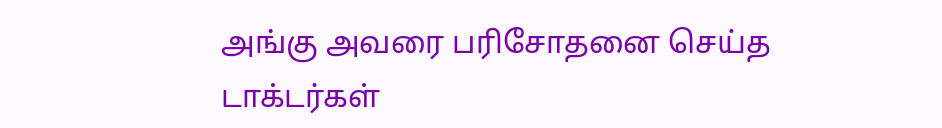அங்கு அவரை பரிசோதனை செய்த டாக்டர்கள்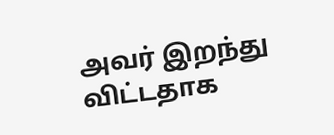அவர் இறந்து விட்டதாக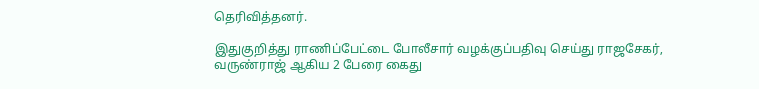தெரிவித்தனர்.

இதுகுறித்து ராணிப்பேட்டை போலீசார் வழக்குப்பதிவு செய்து ராஜசேகர், வருண்ராஜ் ஆகிய 2 பேரை கைது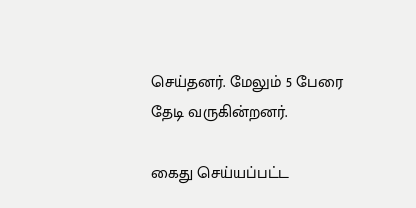செய்தனர். மேலும் 5 பேரை தேடி வருகின்றனர்.

கைது செய்யப்பட்ட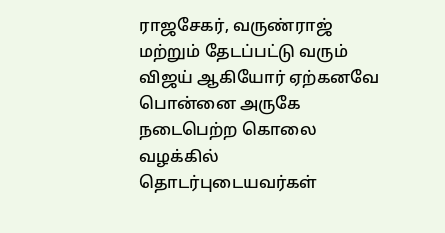ராஜசேகர், வருண்ராஜ் மற்றும் தேடப்பட்டு வரும் விஜய் ஆகியோர் ஏற்கனவே பொன்னை அருகே நடைபெற்ற கொலை வழக்கில் தொடர்புடையவர்கள்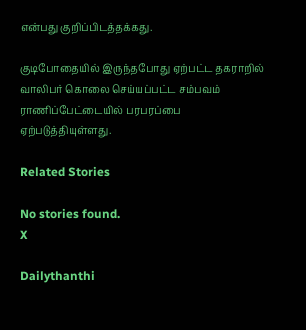என்பது குறிப்பிடத்தக்கது.

குடிபோதையில் இருந்தபோது ஏற்பட்ட தகராறில் வாலிபர் கொலை செய்யப்பட்ட சம்பவம் ராணிப்பேட்டையில் பரபரப்பை ஏற்படுத்தியுள்ளது.

Related Stories

No stories found.
X

Dailythanthi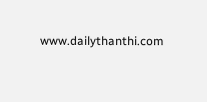www.dailythanthi.com